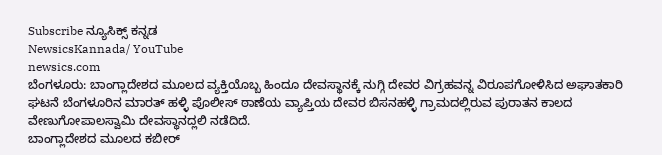Subscribe ನ್ಯೂಸಿಕ್ಸ್ ಕನ್ನಡ
NewsicsKannada/ YouTube
newsics.com
ಬೆಂಗಳೂರು: ಬಾಂಗ್ಲಾದೇಶದ ಮೂಲದ ವ್ಯಕ್ತಿಯೊಬ್ಬ ಹಿಂದೂ ದೇವಸ್ಥಾನಕ್ಕೆ ನುಗ್ಗಿ ದೇವರ ವಿಗ್ರಹವನ್ನ ವಿರೂಪಗೋಳಿಸಿದ ಅಘಾತಕಾರಿ ಘಟನೆ ಬೆಂಗಳೂರಿನ ಮಾರತ್ ಹಳ್ಳಿ ಪೊಲೀಸ್ ಠಾಣೆಯ ವ್ಯಾಪ್ತಿಯ ದೇವರ ಬಿಸನಹಳ್ಳಿ ಗ್ರಾಮದಲ್ಲಿರುವ ಪುರಾತನ ಕಾಲದ ವೇಣುಗೋಪಾಲಸ್ವಾಮಿ ದೇವಸ್ಥಾನದ್ಲಲಿ ನಡೆದಿದೆ.
ಬಾಂಗ್ಲಾದೇಶದ ಮೂಲದ ಕಬೀರ್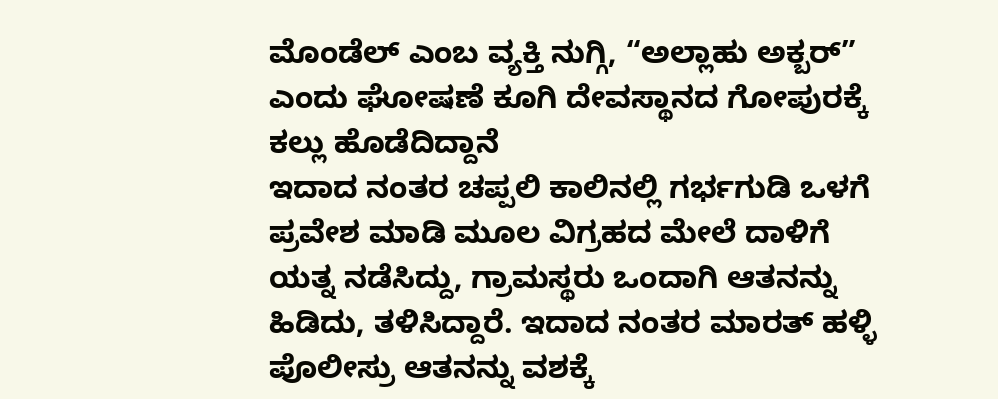ಮೊಂಡೆಲ್ ಎಂಬ ವ್ಯಕ್ತಿ ನುಗ್ಗಿ, “ಅಲ್ಲಾಹು ಅಕ್ಬರ್” ಎಂದು ಘೋಷಣೆ ಕೂಗಿ ದೇವಸ್ಥಾನದ ಗೋಪುರಕ್ಕೆ ಕಲ್ಲು ಹೊಡೆದಿದ್ದಾನೆ
ಇದಾದ ನಂತರ ಚಪ್ಪಲಿ ಕಾಲಿನಲ್ಲಿ ಗರ್ಭಗುಡಿ ಒಳಗೆ ಪ್ರವೇಶ ಮಾಡಿ ಮೂಲ ವಿಗ್ರಹದ ಮೇಲೆ ದಾಳಿಗೆ ಯತ್ನ ನಡೆಸಿದ್ದು, ಗ್ರಾಮಸ್ಥರು ಒಂದಾಗಿ ಆತನನ್ನು ಹಿಡಿದು, ತಳಿಸಿದ್ದಾರೆ. ಇದಾದ ನಂತರ ಮಾರತ್ ಹಳ್ಳಿ ಪೊಲೀಸ್ರು ಆತನನ್ನು ವಶಕ್ಕೆ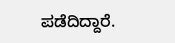ಪಡೆದಿದ್ದಾರೆ.